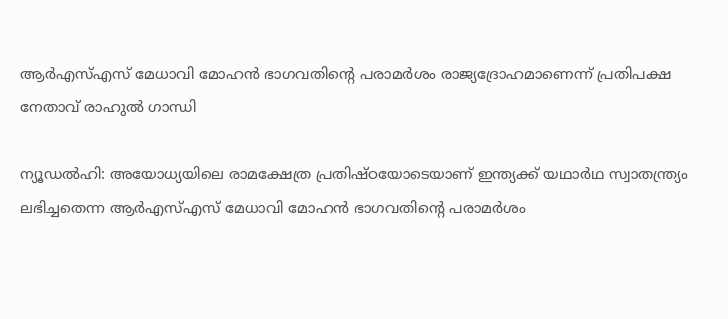ആർഎസ്‌എസ് മേധാവി മോഹൻ ഭാഗവതിന്‍റെ പരാമർശം രാജ്യദ്രോഹമാണെന്ന് പ്രതിപക്ഷ നേതാവ് രാഹുല്‍ ഗാന്ധി

ന്യൂഡല്‍ഹി: അയോധ്യയിലെ രാമക്ഷേത്ര പ്രതിഷ്ഠയോടെയാണ് ഇന്ത്യക്ക് യഥാർഥ സ്വാതന്ത്ര്യം ലഭിച്ചതെന്ന ആർഎസ്‌എസ് മേധാവി മോഹൻ ഭാഗവതിന്‍റെ പരാമർശം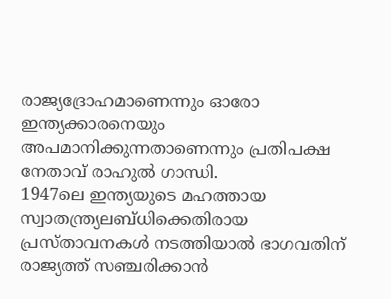രാജ്യദ്രോഹമാണെന്നും ഓരോ ഇന്ത്യക്കാരനെയും അപമാനിക്കുന്നതാണെന്നും പ്രതിപക്ഷ നേതാവ് രാഹുല്‍ ഗാന്ധി.
1947ലെ ഇന്ത്യയുടെ മഹത്തായ സ്വാതന്ത്ര്യലബ്ധിക്കെതിരായ പ്രസ്താവനകള്‍ നടത്തിയാല്‍ ഭാഗവതിന് രാജ്യത്ത് സഞ്ചരിക്കാൻ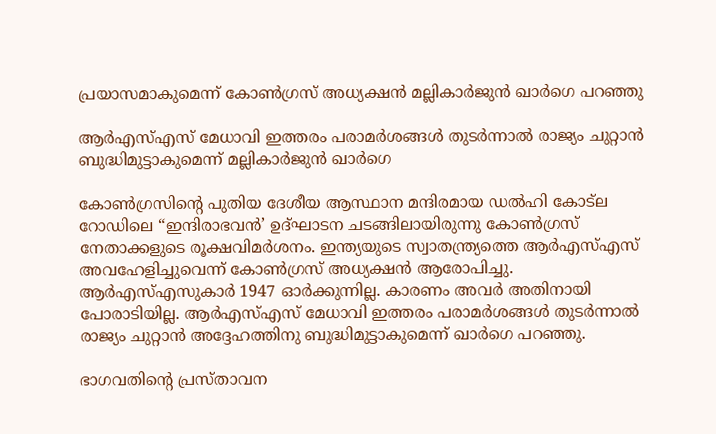പ്രയാസമാകുമെന്ന് കോണ്‍ഗ്രസ് അധ്യക്ഷൻ മല്ലികാർജുൻ ഖാർഗെ പറഞ്ഞു

ആർഎസ്‌എസ് മേധാവി ഇത്തരം പരാമർശങ്ങള്‍ തുടർന്നാല്‍ രാജ്യം ചുറ്റാൻ ബുദ്ധിമുട്ടാകുമെന്ന് മല്ലികാർജുൻ ഖാർഗെ

കോണ്‍ഗ്രസിന്‍റെ പുതിയ ദേശീയ ആസ്ഥാന മന്ദിരമായ ഡല്‍ഹി കോട്‌ല റോഡിലെ “ഇന്ദിരാഭവൻ’ ഉദ്ഘാടന ചടങ്ങിലായിരുന്നു കോണ്‍ഗ്രസ് നേതാക്കളുടെ രൂക്ഷവിമർശനം. ഇന്ത്യയുടെ സ്വാതന്ത്ര്യത്തെ ആർഎസ്‌എസ് അവഹേളിച്ചുവെന്ന് കോണ്‍ഗ്രസ് അധ്യക്ഷൻ ആരോപിച്ചു.
ആർഎസ്‌എസുകാർ 1947 ഓർക്കുന്നില്ല. കാരണം അവർ അതിനായി പോരാടിയില്ല. ആർഎസ്‌എസ് മേധാവി ഇത്തരം പരാമർശങ്ങള്‍ തുടർന്നാല്‍ രാജ്യം ചുറ്റാൻ അദ്ദേഹത്തിനു ബുദ്ധിമുട്ടാകുമെന്ന് ഖാർഗെ പറഞ്ഞു.

ഭാഗവതിന്‍റെ പ്രസ്താവന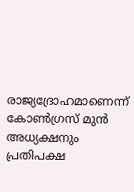രാജ്യദ്രോഹമാണെന്ന് കോണ്‍ഗ്രസ് മുൻ അധ്യക്ഷനും പ്രതിപക്ഷ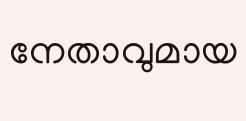നേതാവുമായ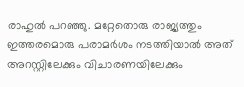രാഹുല്‍ പറഞ്ഞു. മറ്റേതൊരു രാജ്യത്തും ഇത്തരമൊരു പരാമർശം നടത്തിയാല്‍ അത് അറസ്റ്റിലേക്കും വിചാരണയിലേക്കും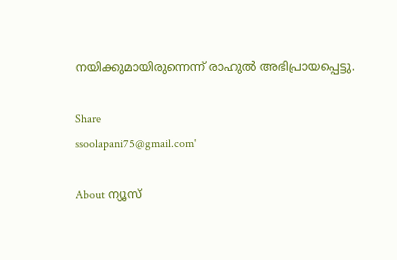നയിക്കുമായിരുന്നെന്ന് രാഹുല്‍ അഭിപ്രായപ്പെട്ടു.

Share
ssoolapani75@gmail.com'

About ന്യൂസ്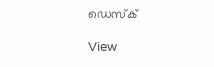ഡെസ്ക്

View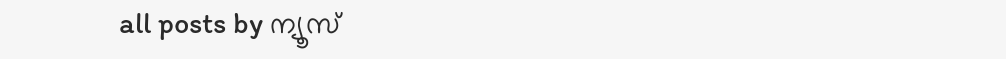all posts by ന്യൂസ്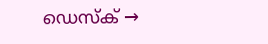ഡെസ്ക് →